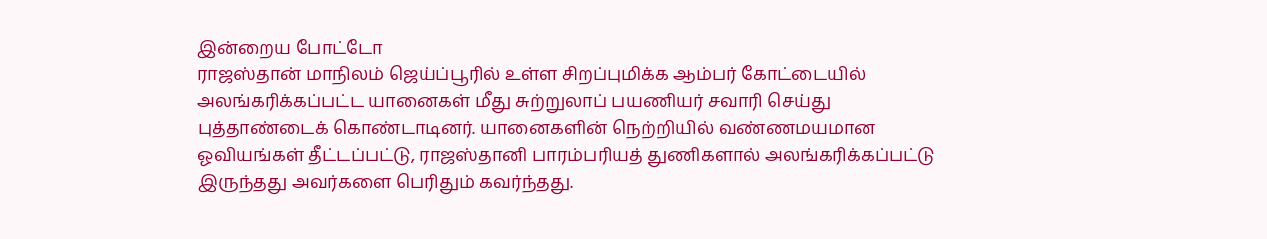இன்றைய போட்டோ
ராஜஸ்தான் மாநிலம் ஜெய்ப்பூரில் உள்ள சிறப்புமிக்க ஆம்பர் கோட்டையில் அலங்கரிக்கப்பட்ட யானைகள் மீது சுற்றுலாப் பயணியர் சவாரி செய்து புத்தாண்டைக் கொண்டாடினர். யானைகளின் நெற்றியில் வண்ணமயமான ஓவியங்கள் தீட்டப்பட்டு, ராஜஸ்தானி பாரம்பரியத் துணிகளால் அலங்கரிக்கப்பட்டு இருந்தது அவர்களை பெரிதும் கவர்ந்தது.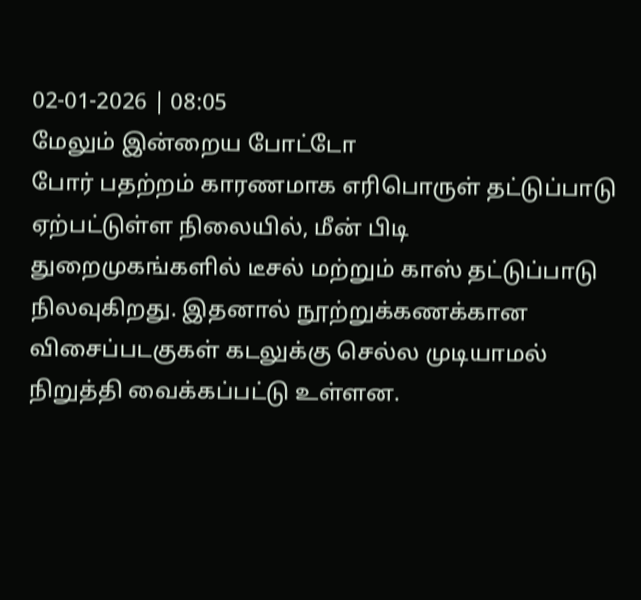02-01-2026 | 08:05
மேலும் இன்றைய போட்டோ
போர் பதற்றம் காரணமாக எரிபொருள் தட்டுப்பாடு ஏற்பட்டுள்ள நிலையில், மீன் பிடி துறைமுகங்களில் டீசல் மற்றும் காஸ் தட்டுப்பாடு நிலவுகிறது. இதனால் நூற்றுக்கணக்கான விசைப்படகுகள் கடலுக்கு செல்ல முடியாமல் நிறுத்தி வைக்கப்பட்டு உள்ளன.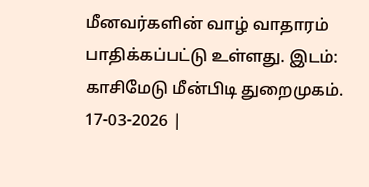மீனவர்களின் வாழ் வாதாரம் பாதிக்கப்பட்டு உள்ளது. இடம்: காசிமேடு மீன்பிடி துறைமுகம்.
17-03-2026 |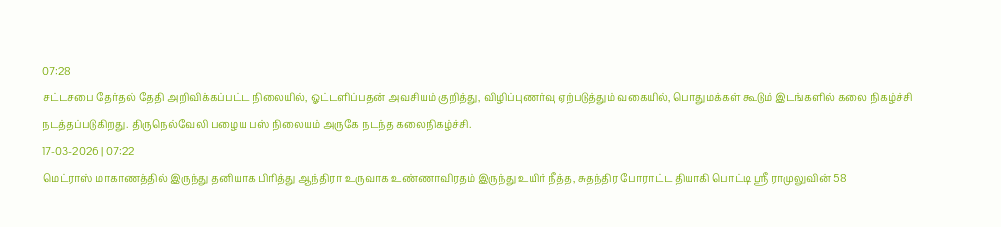07:28
சட்டசபை தேர்தல் தேதி அறிவிக்கப்பட்ட நிலையில், ஓட்டளிப்பதன் அவசியம் குறித்து, விழிப்புணர்வு ஏற்படுத்தும் வகையில், பொதுமக்கள் கூடும் இடங்களில் கலை நிகழ்ச்சி நடத்தப்படுகிறது. திருநெல்வேலி பழைய பஸ் நிலையம் அருகே நடந்த கலைநிகழ்ச்சி.
17-03-2026 | 07:22
மெட்ராஸ் மாகாணத்தில் இருந்து தனியாக பிரித்து ஆந்திரா உருவாக உண்ணாவிரதம் இருந்து உயிர் நீத்த, சுதந்திர போராட்ட தியாகி பொட்டி ஸ்ரீ ராமுலுவின் 58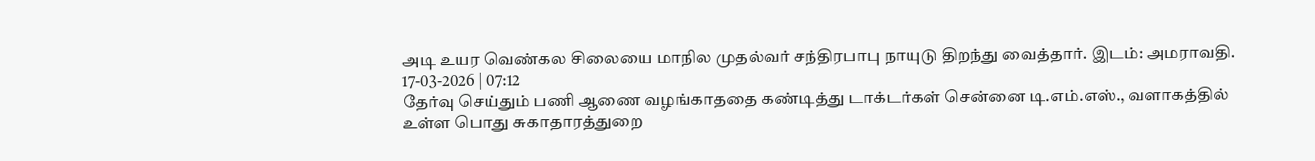அடி உயர வெண்கல சிலையை மாநில முதல்வர் சந்திரபாபு நாயுடு திறந்து வைத்தார். இடம்: அமராவதி.
17-03-2026 | 07:12
தேர்வு செய்தும் பணி ஆணை வழங்காததை கண்டித்து டாக்டர்கள் சென்னை டி.எம்.எஸ்., வளாகத்தில் உள்ள பொது சுகாதாரத்துறை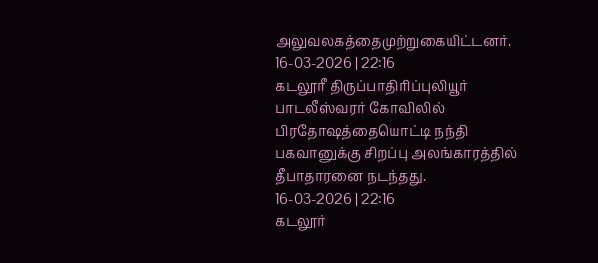அலுவலகத்தைமுற்றுகையிட்டனர்.
16-03-2026 | 22:16
கடலூரீ திருப்பாதிரிப்புலியூர் பாடலீஸ்வரர் கோவிலில் பிரதோஷத்தையொட்டி நந்தி பகவானுக்கு சிறப்பு அலங்காரத்தில் தீபாதாரனை நடந்தது.
16-03-2026 | 22:16
கடலூர்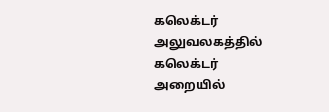கலெக்டர் அலுவலகத்தில் கலெக்டர் அறையில்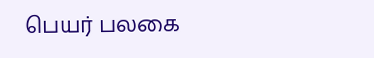பெயர் பலகை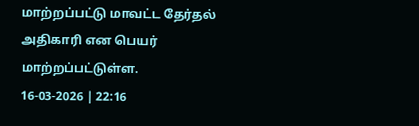மாற்றப்பட்டு மாவட்ட தேர்தல் அதிகாரி என பெயர் மாற்றப்பட்டுள்ள.
16-03-2026 | 22:16